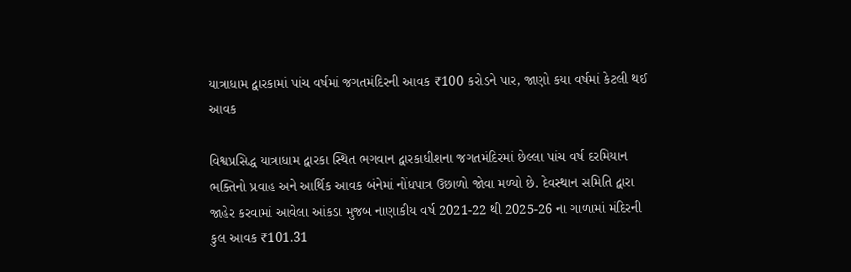યાત્રાધામ દ્વારકામાં પાંચ વર્ષમાં જગતમંદિરની આવક ₹100 કરોડને પાર, જાણો કયા વર્ષમાં કેટલી થઈ આવક

વિશ્વપ્રસિદ્ધ યાત્રાધામ દ્વારકા સ્થિત ભગવાન દ્વારકાધીશના જગતમંદિરમાં છેલ્લા પાંચ વર્ષ દરમિયાન ભક્તિનો પ્રવાહ અને આર્થિક આવક બંનેમાં નોંધપાત્ર ઉછાળો જોવા મળ્યો છે. દેવસ્થાન સમિતિ દ્વારા જાહેર કરવામાં આવેલા આંકડા મુજબ નાણાકીય વર્ષ 2021-22 થી 2025-26 ના ગાળામાં મંદિરની કુલ આવક ₹101.31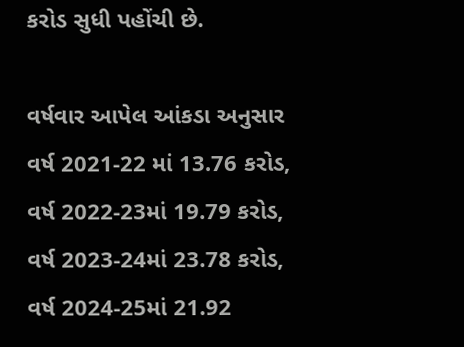કરોડ સુધી પહોંચી છે.

વર્ષવાર આપેલ આંકડા અનુસાર વર્ષ 2021-22 માં 13.76 કરોડ, વર્ષ 2022-23માં 19.79 કરોડ, વર્ષ 2023-24માં 23.78 કરોડ, વર્ષ 2024-25માં 21.92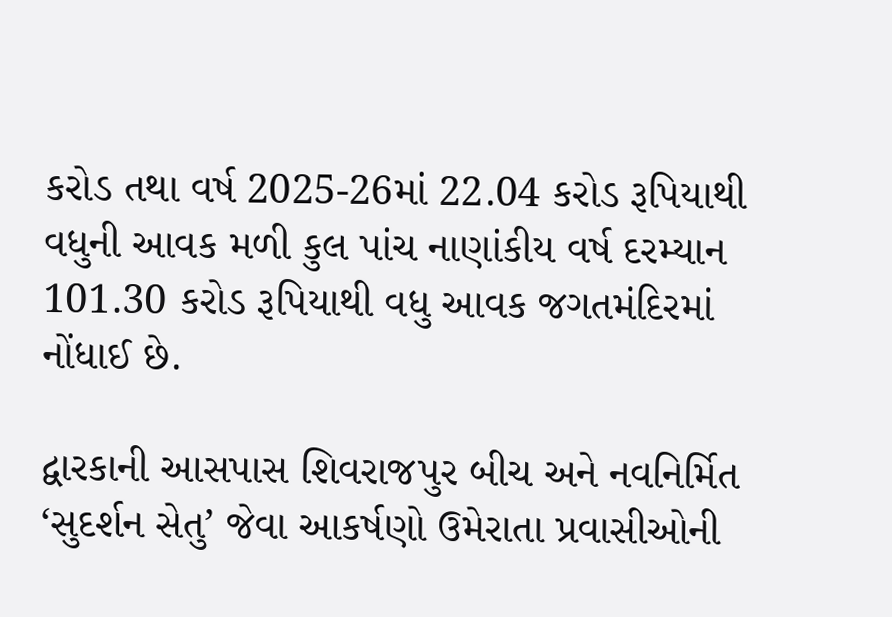કરોડ તથા વર્ષ 2025-26માં 22.04 કરોડ રૂપિયાથી વધુની આવક મળી કુલ પાંચ નાણાંકીય વર્ષ દરમ્યાન 101.30 કરોડ રૂપિયાથી વધુ આવક જગતમંદિરમાં નોંધાઈ છે.

દ્વારકાની આસપાસ શિવરાજપુર બીચ અને નવનિર્મિત ‘સુદર્શન સેતુ’ જેવા આકર્ષણો ઉમેરાતા પ્રવાસીઓની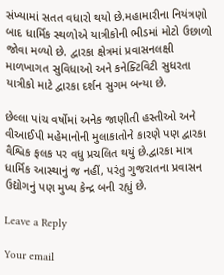સંખ્યામાં સતત વધારો થયો છે.મહામારીના નિયંત્રણો બાદ ધાર્મિક સ્થળોએ યાત્રીકોની ભીડમાં મોટો ઉછાળો જોવા મળ્યો છે. દ્વારકા ક્ષેત્રમાં પ્રવાસનલક્ષી માળખાગત સુવિધાઓ અને કનેક્ટિવિટી સુધરતા યાત્રીકો માટે દ્વારકા દર્શન સુગમ બન્યા છે.

છેલ્લા પાંચ વર્ષોમાં અનેક જાણીતી હસ્તીઓ અને વીઆઈપી મહેમાનોની મુલાકાતોને કારણે પણ દ્વારકા વૈશ્વિક ફલક પર વધુ પ્રચલિત થયું છે.દ્વારકા માત્ર ધાર્મિક આસ્થાનું જ નહીં, પરંતુ ગુજરાતના પ્રવાસન ઉદ્યોગનું પણ મુખ્ય કેન્દ્ર બની રહ્યું છે.

Leave a Reply

Your email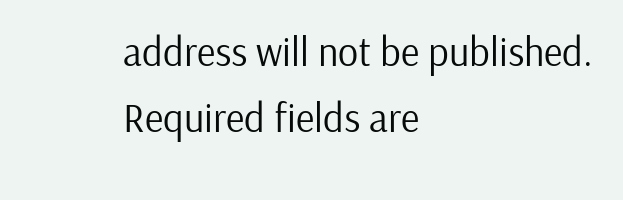address will not be published. Required fields are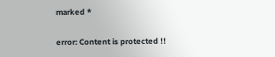marked *

error: Content is protected !!